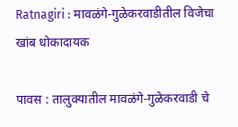Ratnagiri : मावळंगे-गुळेकरवाडीतील विजेचा खांब धोकादायक

पावस : तालुक्यातील मावळंगे-गुळेकरवाडी चे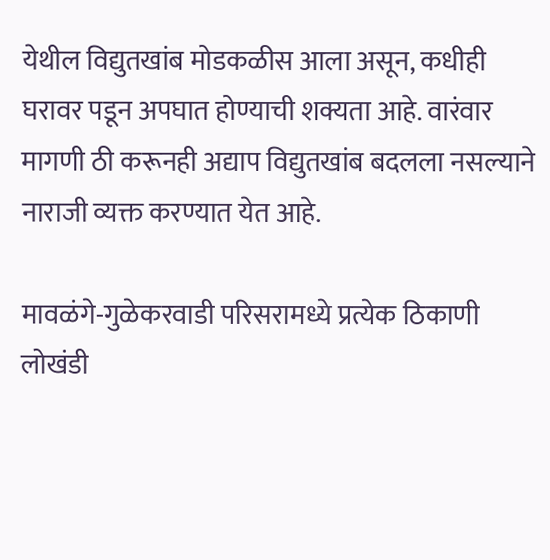येथील विद्युतखांब मोडकळीस आला असून, कधीही घरावर पडून अपघात होण्याची शक्यता आहे. वारंवार मागणी ठी करूनही अद्याप विद्युतखांब बदलला नसल्याने नाराजी व्यक्त करण्यात येत आहे.

मावळंगे-गुळेकरवाडी परिसरामध्ये प्रत्येक ठिकाणी लोखंडी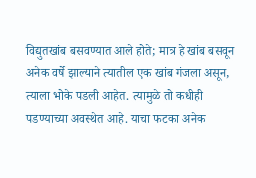विद्युतखांब बसवण्यात आले होते; मात्र हे खांब बसवून अनेक वर्षे झाल्याने त्यातील एक खांब गंजला असून, त्याला भोके पडली आहेत. त्यामुळे तो कधीही पडण्याच्या अवस्थेत आहे. याचा फटका अनेक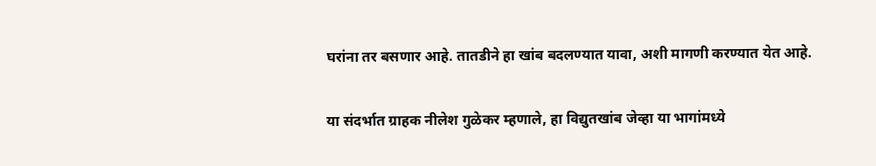घरांना तर बसणार आहे. तातडीने हा खांब बदलण्यात यावा, अशी मागणी करण्यात येत आहे.

या संदर्भात ग्राहक नीलेश गुळेकर म्हणाले, हा विद्युतखांब जेव्हा या भागांमध्ये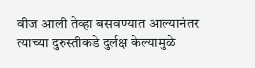वीज आली तेव्हा बसवण्यात आल्यानंतर त्याच्या दुरुस्तीकडे दुर्लक्ष केल्यामुळे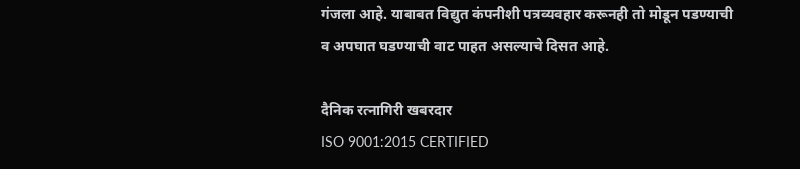गंजला आहे. याबाबत विद्युत कंपनीशी पत्रव्यवहार करूनही तो मोडून पडण्याची व अपघात घडण्याची वाट पाहत असल्याचे दिसत आहे.

दैनिक रत्नागिरी खबरदार
ISO 9001:2015 CERTIFIED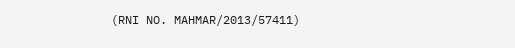(RNI NO. MAHMAR/2013/57411)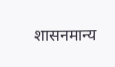शासनमान्य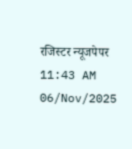रजिस्टर न्यूजपेपर
11:43 AM 06/Nov/2025